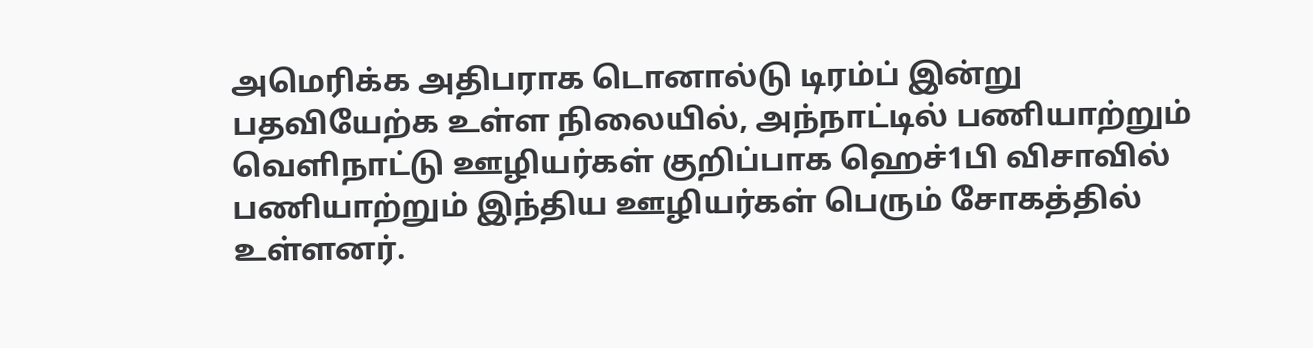அமெரிக்க அதிபராக டொனால்டு டிரம்ப் இன்று பதவியேற்க உள்ள நிலையில், அந்நாட்டில் பணியாற்றும் வெளிநாட்டு ஊழியர்கள் குறிப்பாக ஹெச்1பி விசாவில் பணியாற்றும் இந்திய ஊழியர்கள் பெரும் சோகத்தில் உள்ளனர்.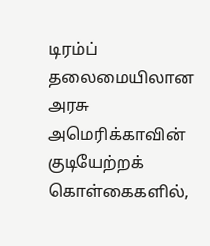டிரம்ப் தலைமையிலான அரசு அமெரிக்காவின் குடியேற்றக் கொள்கைகளில்,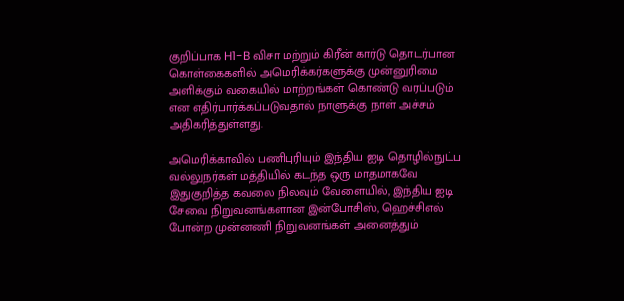குறிப்பாக H1-B விசா மற்றும் கிரீன் கார்டு தொடர்பான கொள்கைகளில் அமெரிக்கர்களுக்கு முன்னுரிமை அளிக்கும் வகையில் மாற்றங்கள் கொண்டு வரப்படும் என எதிர்பார்க்கப்படுவதால் நாளுக்கு நாள் அச்சம் அதிகரித்துள்ளது.

அமெரிக்காவில் பணிபுரியும் இந்திய ஐடி தொழில்நுட்ப வல்லுநர்கள் மத்தியில் கடந்த ஒரு மாதமாகவே இதுகுறித்த கவலை நிலவும் வேளையில், இந்திய ஐடி சேவை நிறுவனங்களான இன்போசிஸ், ஹெச்சிஎல் போன்ற முன்னணி நிறுவனங்கள் அனைத்தும்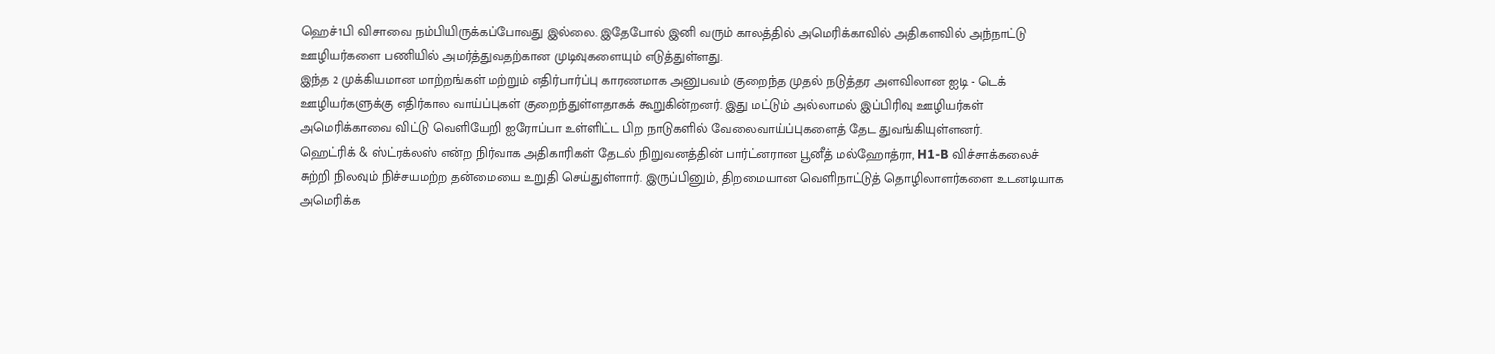ஹெச்1பி விசாவை நம்பியிருக்கப்போவது இல்லை. இதேபோல் இனி வரும் காலத்தில் அமெரிக்காவில் அதிகளவில் அந்நாட்டு ஊழியர்களை பணியில் அமர்த்துவதற்கான முடிவுகளையும் எடுத்துள்ளது.
இந்த 2 முக்கியமான மாற்றங்கள் மற்றும் எதிர்பார்ப்பு காரணமாக அனுபவம் குறைந்த முதல் நடுத்தர அளவிலான ஐடி - டெக் ஊழியர்களுக்கு எதிர்கால வாய்ப்புகள் குறைந்துள்ளதாகக் கூறுகின்றனர். இது மட்டும் அல்லாமல் இப்பிரிவு ஊழியர்கள் அமெரிக்காவை விட்டு வெளியேறி ஐரோப்பா உள்ளிட்ட பிற நாடுகளில் வேலைவாய்ப்புகளைத் தேட துவங்கியுள்ளனர்.
ஹெட்ரிக் & ஸ்ட்ரக்லஸ் என்ற நிர்வாக அதிகாரிகள் தேடல் நிறுவனத்தின் பார்ட்னரான பூனீத் மல்ஹோத்ரா, H1-B விச்சாக்கலைச் சுற்றி நிலவும் நிச்சயமற்ற தன்மையை உறுதி செய்துள்ளார். இருப்பினும், திறமையான வெளிநாட்டுத் தொழிலாளர்களை உடனடியாக அமெரிக்க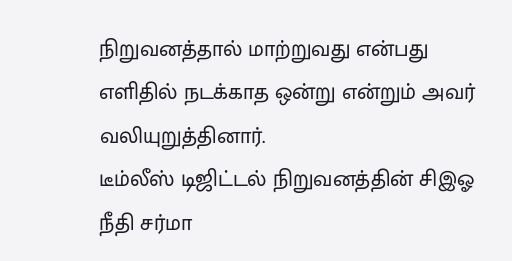நிறுவனத்தால் மாற்றுவது என்பது எளிதில் நடக்காத ஒன்று என்றும் அவர் வலியுறுத்தினார்.
டீம்லீஸ் டிஜிட்டல் நிறுவனத்தின் சிஇஓ நீதி சர்மா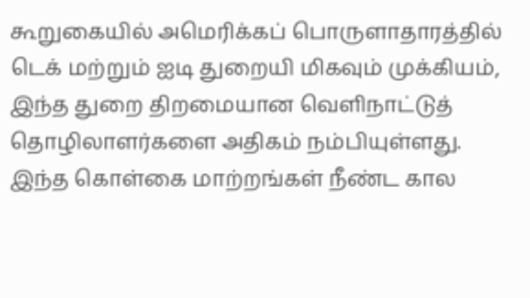கூறுகையில் அமெரிக்கப் பொருளாதாரத்தில் டெக் மற்றும் ஐடி துறையி மிகவும் முக்கியம், இந்த துறை திறமையான வெளிநாட்டுத் தொழிலாளர்களை அதிகம் நம்பியுள்ளது. இந்த கொள்கை மாற்றங்கள் நீண்ட கால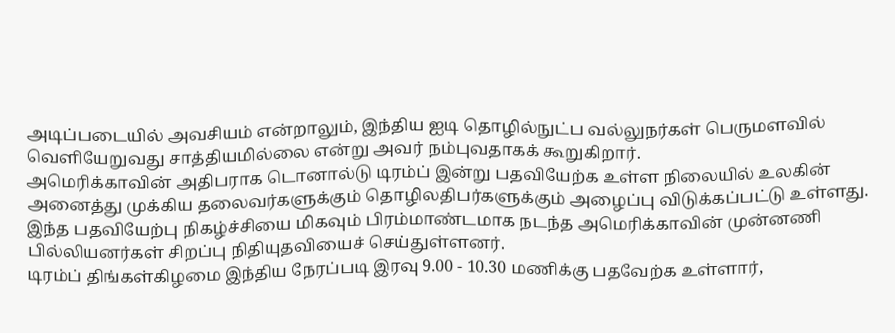அடிப்படையில் அவசியம் என்றாலும், இந்திய ஐடி தொழில்நுட்ப வல்லுநர்கள் பெருமளவில் வெளியேறுவது சாத்தியமில்லை என்று அவர் நம்புவதாகக் கூறுகிறார்.
அமெரிக்காவின் அதிபராக டொனால்டு டிரம்ப் இன்று பதவியேற்க உள்ள நிலையில் உலகின் அனைத்து முக்கிய தலைவர்களுக்கும் தொழிலதிபர்களுக்கும் அழைப்பு விடுக்கப்பட்டு உள்ளது. இந்த பதவியேற்பு நிகழ்ச்சியை மிகவும் பிரம்மாண்டமாக நடந்த அமெரிக்காவின் முன்னணி பில்லியனர்கள் சிறப்பு நிதியுதவியைச் செய்துள்ளனர்.
டிரம்ப் திங்கள்கிழமை இந்திய நேரப்படி இரவு 9.00 - 10.30 மணிக்கு பதவேற்க உள்ளார்,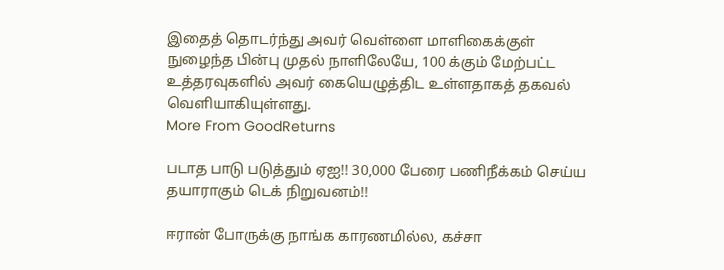இதைத் தொடர்ந்து அவர் வெள்ளை மாளிகைக்குள் நுழைந்த பின்பு முதல் நாளிலேயே, 100 க்கும் மேற்பட்ட உத்தரவுகளில் அவர் கையெழுத்திட உள்ளதாகத் தகவல் வெளியாகியுள்ளது.
More From GoodReturns

படாத பாடு படுத்தும் ஏஐ!! 30,000 பேரை பணிநீக்கம் செய்ய தயாராகும் டெக் நிறுவனம்!!

ஈரான் போருக்கு நாங்க காரணமில்ல, கச்சா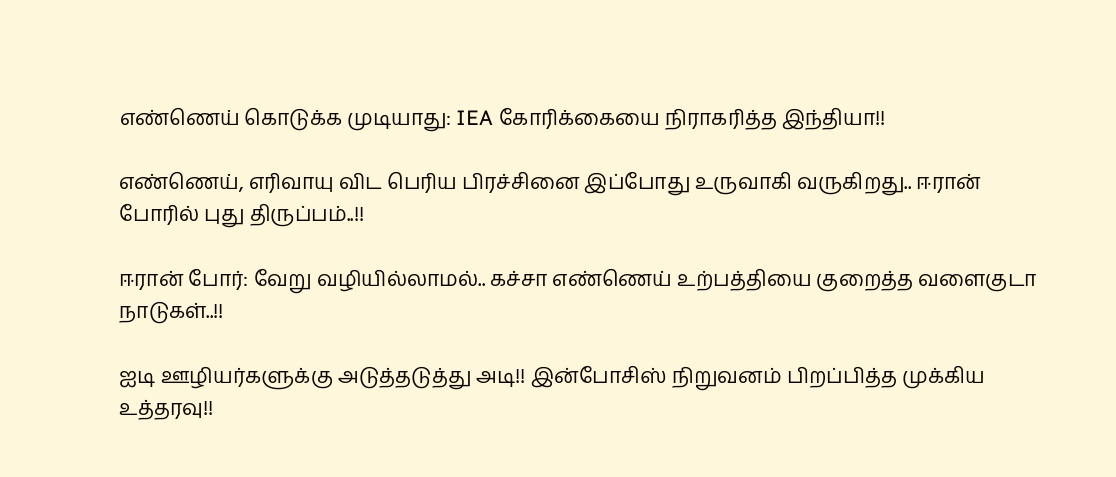எண்ணெய் கொடுக்க முடியாது: IEA கோரிக்கையை நிராகரித்த இந்தியா!!

எண்ணெய், எரிவாயு விட பெரிய பிரச்சினை இப்போது உருவாகி வருகிறது.. ஈரான் போரில் புது திருப்பம்..!!

ஈரான் போர்: வேறு வழியில்லாமல்.. கச்சா எண்ணெய் உற்பத்தியை குறைத்த வளைகுடா நாடுகள்..!!

ஐடி ஊழியர்களுக்கு அடுத்தடுத்து அடி!! இன்போசிஸ் நிறுவனம் பிறப்பித்த முக்கிய உத்தரவு!!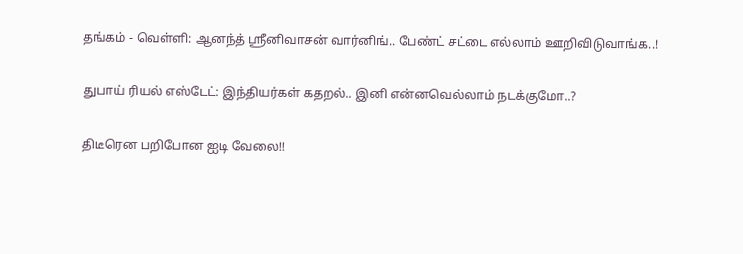தங்கம் - வெள்ளி: ஆனந்த் ஸ்ரீனிவாசன் வார்னிங்.. பேண்ட் சட்டை எல்லாம் ஊறிவிடுவாங்க..!

துபாய் ரியல் எஸ்டேட்: இந்தியர்கள் கதறல்.. இனி என்னவெல்லாம் நடக்குமோ..?

திடீரென பறிபோன ஐடி வேலை!!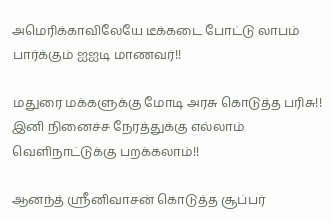அமெரிக்காவிலேயே டீக்கடை போட்டு லாபம் பார்க்கும் ஐஐடி மாணவர்!!

மதுரை மக்களுக்கு மோடி அரசு கொடுத்த பரிசு!! இனி நினைச்ச நேரத்துக்கு எல்லாம் வெளிநாட்டுக்கு பறக்கலாம்!!

ஆனந்த் ஸ்ரீனிவாசன் கொடுத்த சூப்பர்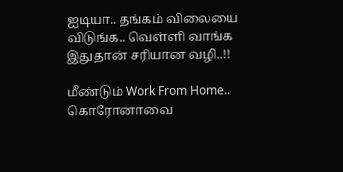ஐடியா.. தங்கம் விலையை விடுங்க.. வெள்ளி வாங்க இதுதான் சரியான வழி..!!

மீண்டும் Work From Home.. கொரோனாவை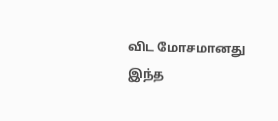விட மோசமானது இந்த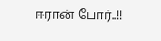ஈரான் போர்..!!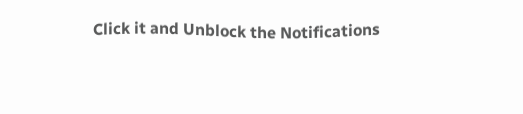Click it and Unblock the Notifications